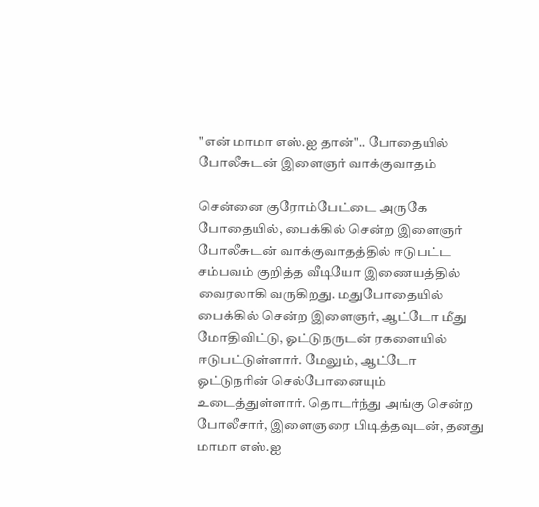"என் மாமா எஸ்.ஐ தான்".. போதையில் போலீசுடன் இளைஞர் வாக்குவாதம்

சென்னை குரோம்பேட்டை அருகே போதையில், பைக்கில் சென்ற இளைஞர் போலீசுடன் வாக்குவாதத்தில் ஈடுபட்ட சம்பவம் குறித்த வீடியோ இணையத்தில் வைரலாகி வருகிறது. மதுபோதையில் பைக்கில் சென்ற இளைஞர், ஆட்டோ மீது மோதிவிட்டு, ஓட்டுநருடன் ரகளையில் ஈடுபட்டுள்ளார். மேலும், ஆட்டோ ஓட்டுநரின் செல்போனையும் உடைத்துள்ளார். தொடர்ந்து அங்கு சென்ற போலீசார், இளைஞரை பிடித்தவுடன், தனது மாமா எஸ்.ஐ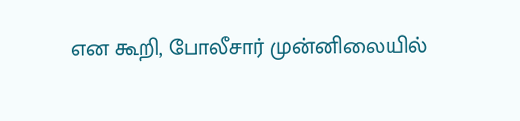என கூறி, போலீசார் முன்னிலையில்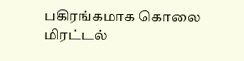பகிரங்கமாக கொலை மிரட்டல்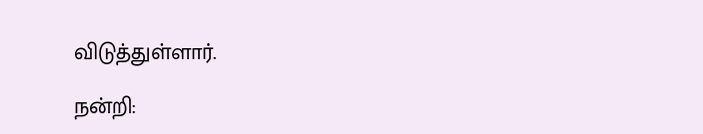விடுத்துள்ளார்.

நன்றி: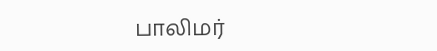பாலிமர்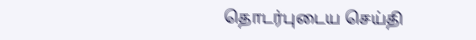தொடர்புடைய செய்தி